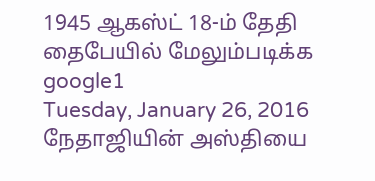1945 ஆகஸ்ட் 18-ம் தேதி தைபேயில் மேலும்படிக்க
google1
Tuesday, January 26, 2016
நேதாஜியின் அஸ்தியை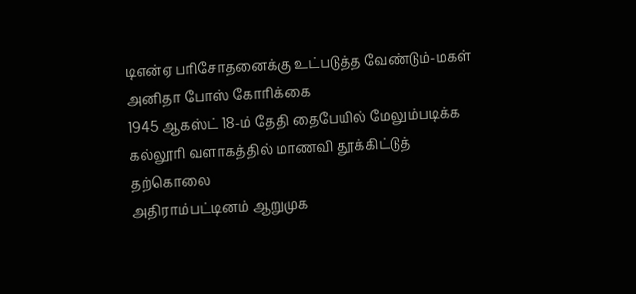டிஎன்ஏ பரிசோதனைக்கு உட்படுத்த வேண்டும்-மகள் அனிதா போஸ் கோரிக்கை
1945 ஆகஸ்ட் 18-ம் தேதி தைபேயில் மேலும்படிக்க
கல்லூரி வளாகத்தில் மாணவி தூக்கிட்டுத் தற்கொலை
அதிராம்பட்டினம் ஆறுமுக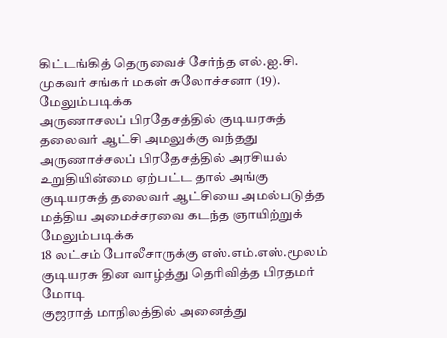கிட்டங்கித் தெருவைச் சேர்ந்த எல்.ஐ.சி. முகவர் சங்கர் மகள் சுலோச்சனா (19). மேலும்படிக்க
அருணாசலப் பிரதேசத்தில் குடியரசுத் தலைவர் ஆட்சி அமலுக்கு வந்தது
அருணாச்சலப் பிரதேசத்தில் அரசியல் உறுதியின்மை ஏற்பட்ட தால் அங்கு குடியரசுத் தலைவர் ஆட்சியை அமல்படுத்த மத்திய அமைச்சரவை கடந்த ஞாயிற்றுக் மேலும்படிக்க
18 லட்சம் போலீசாருக்கு எஸ்.எம்.எஸ்.மூலம் குடியரசு தின வாழ்த்து தெரிவித்த பிரதமர் மோடி
குஜராத் மாநிலத்தில் அனைத்து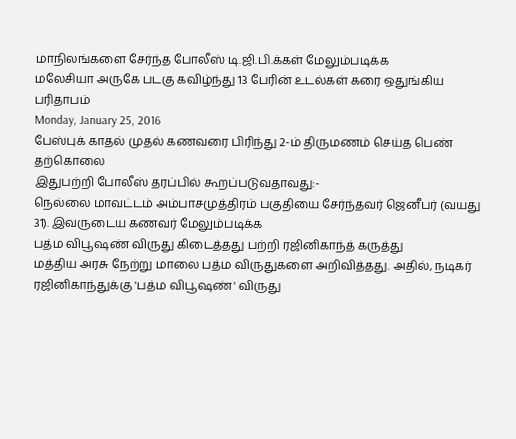மாநிலங்களை சேர்ந்த போலீஸ் டி.ஜி.பி.க்கள் மேலும்படிக்க
மலேசியா அருகே படகு கவிழ்ந்து 13 பேரின் உடல்கள் கரை ஒதுங்கிய பரிதாபம்
Monday, January 25, 2016
பேஸ்புக் காதல் முதல் கணவரை பிரிந்து 2-ம் திருமணம் செய்த பெண் தற்கொலை
இதுபற்றி போலீஸ் தரப்பில் கூறப்படுவதாவது:-
நெல்லை மாவட்டம் அம்பாசமுத்திரம் பகுதியை சேர்ந்தவர் ஜெனீபர் (வயது 31). இவருடைய கணவர் மேலும்படிக்க
பத்ம விபூஷண் விருது கிடைத்தது பற்றி ரஜினிகாந்த் கருத்து
மத்திய அரசு நேற்று மாலை பத்ம விருதுகளை அறிவித்தது. அதில், நடிகர் ரஜினிகாந்துக்கு 'பத்ம விபூஷண்' விருது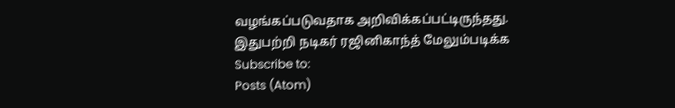வழங்கப்படுவதாக அறிவிக்கப்பட்டிருந்தது.
இதுபற்றி நடிகர் ரஜினிகாந்த் மேலும்படிக்க
Subscribe to:
Posts (Atom)